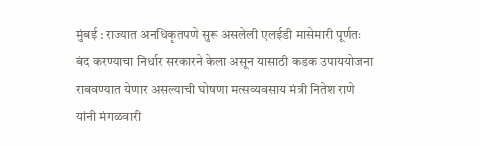मुंबई : राज्यात अनधिकृतपणे सुरू असलेली एलईडी मासेमारी पूर्णतः बंद करण्याचा निर्धार सरकारने केला असून यासाठी कडक उपाययोजना राबवण्यात येणार असल्याची घोषणा मत्सव्यवसाय मंत्री नितेश राणे यांनी मंगळवारी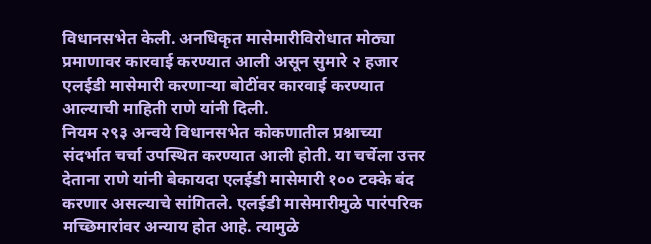विधानसभेत केली. अनधिकृत मासेमारीविरोधात मोठ्या प्रमाणावर कारवाई करण्यात आली असून सुमारे २ हजार एलईडी मासेमारी करणाऱ्या बोटींवर कारवाई करण्यात आल्याची माहिती राणे यांनी दिली.
नियम २९३ अन्वये विधानसभेत कोकणातील प्रश्नाच्या संदर्भात चर्चा उपस्थित करण्यात आली होती. या चर्चेला उत्तर देताना राणे यांनी बेकायदा एलईडी मासेमारी १०० टक्के बंद करणार असल्याचे सांगितले. एलईडी मासेमारीमुळे पारंपरिक मच्छिमारांवर अन्याय होत आहे. त्यामुळे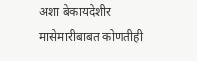अशा बेकायदेशीर मासेमारीबाबत कोणतीही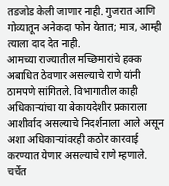तडजोड केली जाणार नाही. गुजरात आणि गोव्यातून अनेकदा फोन येतात; मात्र, आम्ही त्याला दाद देत नाही.
आमच्या राज्यातील मच्छिमारांचे हक्क अबाधित ठेवणार असल्याचे राणे यांनी ठामपणे सांगितले. विभागातील काही अधिकाऱ्यांचा या बेकायदेशीर प्रकाराला आशीर्वाद असल्याचे निदर्शनाला आले असून अशा अधिकाऱ्यांवरही कठोर कारवाई करण्यात येणार असल्याचे राणे म्हणाले.
चर्चेत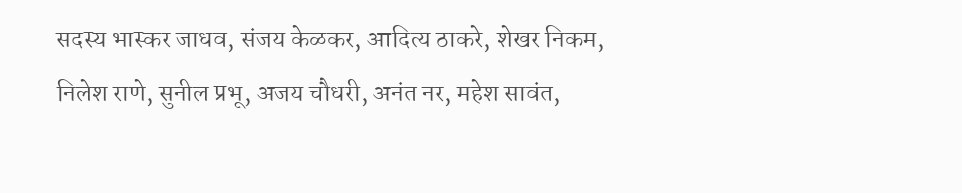सदस्य भास्कर जाधव, संजय केळकर, आदित्य ठाकरे, शेखर निकम, निलेश राणे, सुनील प्रभू, अजय चौधरी, अनंत नर, महेश सावंत,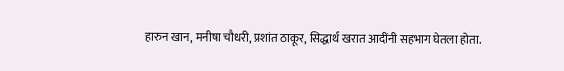हारुन खान, मनीषा चौधरी, प्रशांत ठाकूर, सिद्धार्थ खरात आदींनी सहभाग घेतला होता.